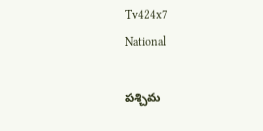Tv424x7
National

పశ్చిమ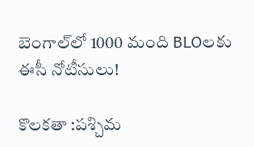బెంగాల్‌లో 1000 మంది BLOలకు ఈసీ నోటీసులు!

కొలకతా :పశ్చిమ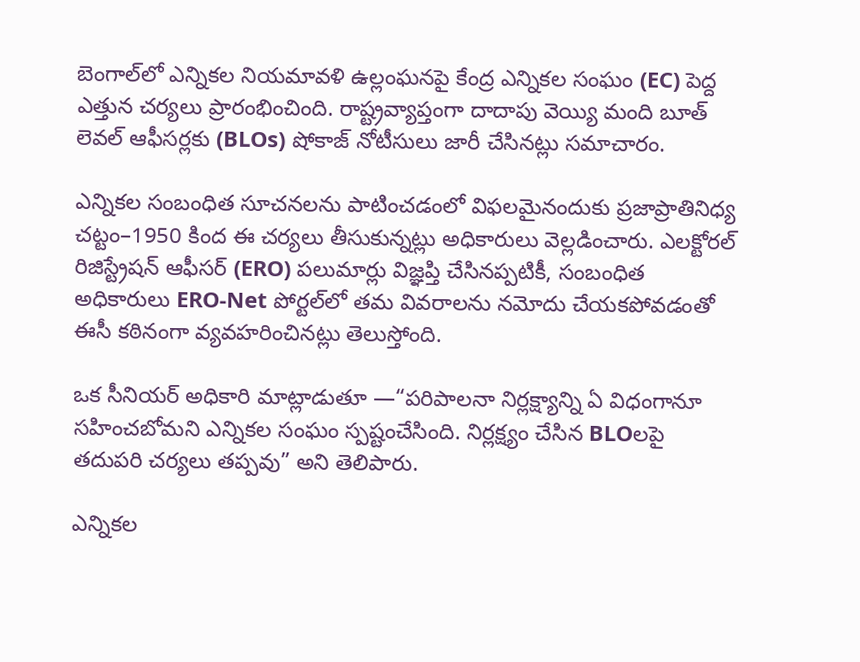బెంగాల్‌లో ఎన్నికల నియమావళి ఉల్లంఘనపై కేంద్ర ఎన్నికల సంఘం (EC) పెద్ద ఎత్తున చర్యలు ప్రారంభించింది. రాష్ట్రవ్యాప్తంగా దాదాపు వెయ్యి మంది బూత్‌ లెవల్‌ ఆఫీసర్లకు (BLOs) షోకాజ్‌ నోటీసులు జారీ చేసినట్లు సమాచారం.

ఎన్నికల సంబంధిత సూచనలను పాటించడంలో విఫలమైనందుకు ప్రజాప్రాతినిధ్య చట్టం–1950 కింద ఈ చర్యలు తీసుకున్నట్లు అధికారులు వెల్లడించారు. ఎలక్టోరల్‌ రిజిస్ట్రేషన్‌ ఆఫీసర్‌ (ERO) పలుమార్లు విజ్ఞప్తి చేసినప్పటికీ, సంబంధిత అధికారులు ERO-Net పోర్టల్‌లో తమ వివరాలను నమోదు చేయకపోవడంతో ఈసీ కఠినంగా వ్యవహరించినట్లు తెలుస్తోంది.

ఒక సీనియర్‌ అధికారి మాట్లాడుతూ —“పరిపాలనా నిర్లక్ష్యాన్ని ఏ విధంగానూ సహించబోమని ఎన్నికల సంఘం స్పష్టంచేసింది. నిర్లక్ష్యం చేసిన BLOలపై తదుపరి చర్యలు తప్పవు” అని తెలిపారు.

ఎన్నికల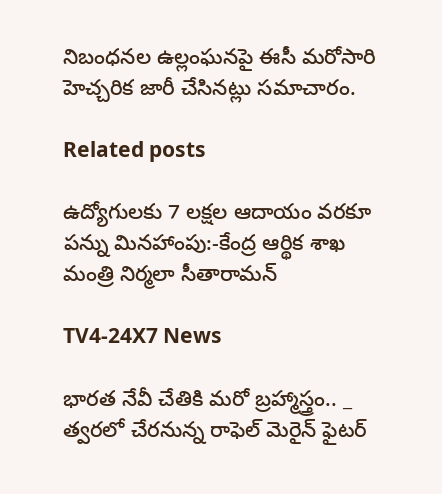నిబంధనల ఉల్లంఘనపై ఈసీ మరోసారి హెచ్చరిక జారీ చేసినట్లు సమాచారం.

Related posts

ఉద్యోగుల‌కు 7 ల‌క్ష‌ల ఆదాయం వ‌ర‌కూ ప‌న్ను మిన‌హాంపు:-కేంద్ర ఆర్థిక శాఖ మంత్రి నిర్మలా సీతారామన్

TV4-24X7 News

భారత నేవీ చేతికి మరో బ్రహ్మాస్త్రం.. _ త్వరలో చేరనున్న రాఫెల్‌ మెరైన్‌ ఫైటర్‌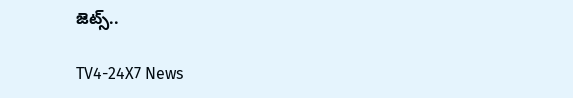జెట్స్..

TV4-24X7 News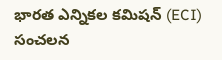భారత ఎన్నికల కమిషన్ (ECI) సంచలన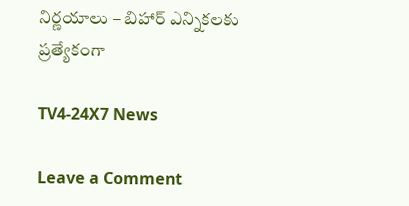నిర్ణయాలు – బిహార్ ఎన్నికలకు ప్రత్యేకంగా

TV4-24X7 News

Leave a Comment